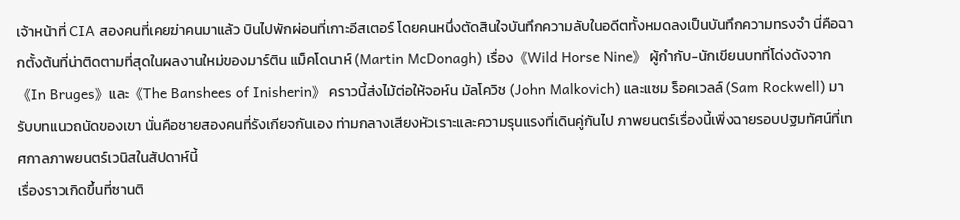เจ้าหน้าที่ CIA สองคนที่เคยฆ่าคนมาแล้ว บินไปพักผ่อนที่เกาะอีสเตอร์ โดยคนหนึ่งตัดสินใจบันทึกความลับในอดีตทั้งหมดลงเป็นบันทึกความทรงจำ นี่คือฉากตั้งต้นที่น่าติดตามที่สุดในผลงานใหม่ของมาร์ติน แม็คโดนาห์ (Martin McDonagh) เรื่อง《Wild Horse Nine》 ผู้กำกับ-นักเขียนบทที่โด่งดังจาก《In Bruges》และ《The Banshees of Inisherin》 คราวนี้ส่งไม้ต่อให้จอห์น มัลโควิช (John Malkovich) และแซม ร็อคเวลล์ (Sam Rockwell) มารับบทแนวถนัดของเขา นั่นคือชายสองคนที่รังเกียจกันเอง ท่ามกลางเสียงหัวเราะและความรุนแรงที่เดินคู่กันไป ภาพยนตร์เรื่องนี้เพิ่งฉายรอบปฐมทัศน์ที่เทศกาลภาพยนตร์เวนิสในสัปดาห์นี้
เรื่องราวเกิดขึ้นที่ซานติ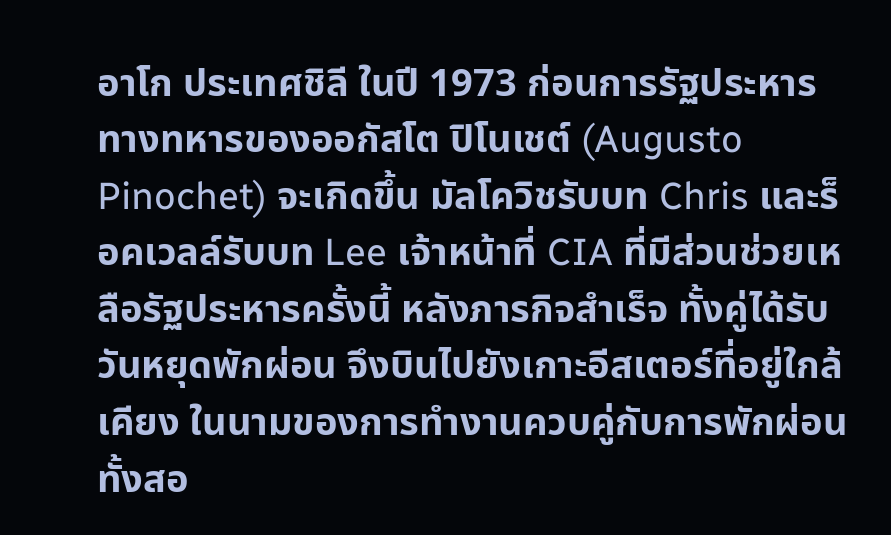อาโก ประเทศชิลี ในปี 1973 ก่อนการรัฐประหารทางทหารของออกัสโต ปิโนเชต์ (Augusto Pinochet) จะเกิดขึ้น มัลโควิชรับบท Chris และร็อคเวลล์รับบท Lee เจ้าหน้าที่ CIA ที่มีส่วนช่วยเหลือรัฐประหารครั้งนี้ หลังภารกิจสำเร็จ ทั้งคู่ได้รับวันหยุดพักผ่อน จึงบินไปยังเกาะอีสเตอร์ที่อยู่ใกล้เคียง ในนามของการทำงานควบคู่กับการพักผ่อน ทั้งสอ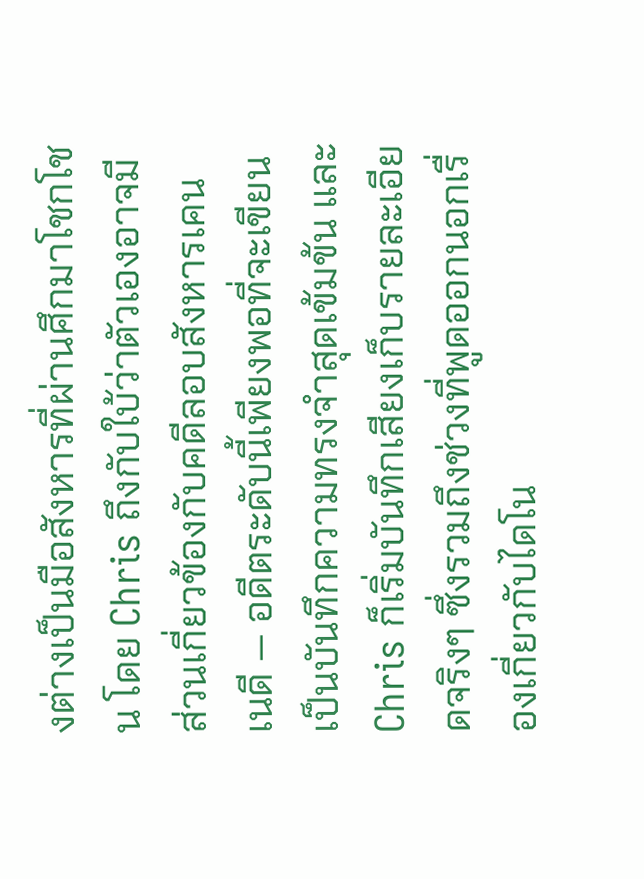งต่างเป็นมือสังหารที่ผ่านศึกมาโชกโชน โดย Chris ถึงกับใบ้ว่าตัวเองอาจมีส่วนเกี่ยวข้องกับคดีลอบสังหารเคนเนดี — อดีตระดับนี้เพียงพอที่จะเขียนเป็นบันทึกความทรงจำสุดเข้มข้น และ Chris ก็เริ่มบันทึกเสียงเก็บรายละเอียดจริงๆ ซึ่งรวมถึงช่วงที่พูดออกนอกเรื่องเกี่ยวกับไดโน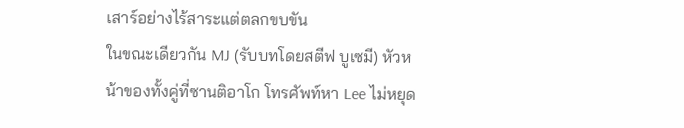เสาร์อย่างไร้สาระแต่ตลกขบขัน
ในขณะเดียวกัน MJ (รับบทโดยสตีฟ บูเซมี) หัวหน้าของทั้งคู่ที่ซานติอาโก โทรศัพท์หา Lee ไม่หยุด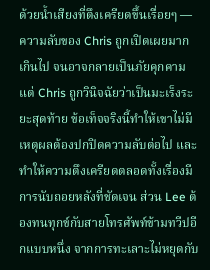ด้วยน้ำเสียงที่ตึงเครียดขึ้นเรื่อยๆ — ความลับของ Chris ถูกเปิดเผยมากเกินไป จนอาจกลายเป็นภัยคุกคาม แต่ Chris ถูกวินิจฉัยว่าเป็นมะเร็งระยะสุดท้าย ข้อเท็จจริงนี้ทำให้เขาไม่มีเหตุผลต้องปกปิดความลับต่อไป และทำให้ความตึงเครียดตลอดทั้งเรื่องมีการนับถอยหลังที่ชัดเจน ส่วน Lee ต้องทนทุกข์กับสายโทรศัพท์ข้ามทวีปอีกแบบหนึ่ง จากการทะเลาะไม่หยุดกับ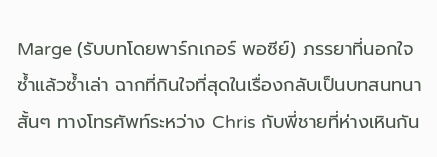Marge (รับบทโดยพาร์กเกอร์ พอซีย์) ภรรยาที่นอกใจซ้ำแล้วซ้ำเล่า ฉากที่กินใจที่สุดในเรื่องกลับเป็นบทสนทนาสั้นๆ ทางโทรศัพท์ระหว่าง Chris กับพี่ชายที่ห่างเหินกัน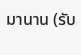มานาน (รับ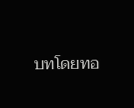บทโดยทอ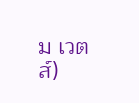ม เวตส์)